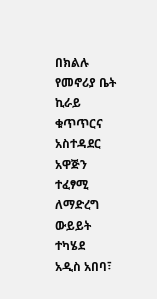በክልሉ የመኖሪያ ቤት ኪራይ ቁጥጥርና አስተዳደር አዋጅን ተፈፃሚ ለማድረግ ውይይት ተካሄደ
አዲስ አበባ፣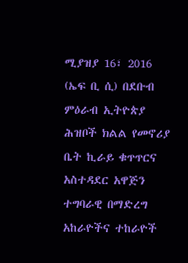ሚያዝያ 16፣ 2016 (ኤፍ ቢ ሲ) በደቡብ ምዕራብ ኢትዮጵያ ሕዝቦች ክልል የመኖሪያ ቤት ኪራይ ቁጥጥርና አስተዳደር አዋጅን ተግባራዊ በማድረግ አከራዮችና ተከራዮች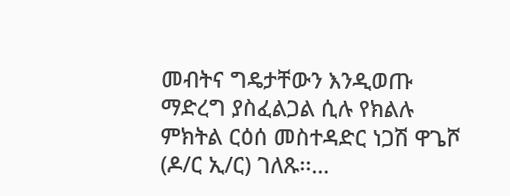መብትና ግዴታቸውን እንዲወጡ ማድረግ ያስፈልጋል ሲሉ የክልሉ ምክትል ርዕሰ መስተዳድር ነጋሽ ዋጌሾ (ዶ/ር ኢ/ር) ገለጹ፡፡…